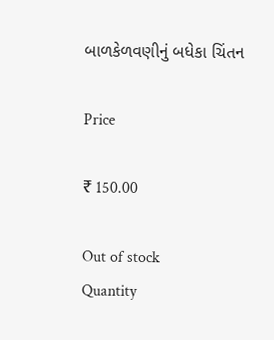બાળકેળવણીનું બધેકા ચિંતન

Price

₹ 150.00

Out of stock
Quantity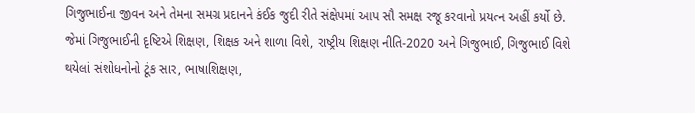ગિજુભાઈના જીવન અને તેમના સમગ્ર પ્રદાનને કંઈક જુદી રીતે સંક્ષેપમાં આપ સૌ સમક્ષ રજૂ કરવાનો પ્રયત્ન અહીં કર્યો છે. જેમાં ગિજુભાઈની દૃષ્ટિએ શિક્ષણ, શિક્ષક અને શાળા વિશે, રાષ્ટ્રીય શિક્ષણ નીતિ-2020 અને ગિજુભાઈ, ગિજુભાઈ વિશે થયેલાં સંશોધનોનો ટૂંક સાર, ભાષાશિક્ષણ,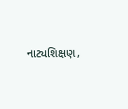નાટ્યશિક્ષણ,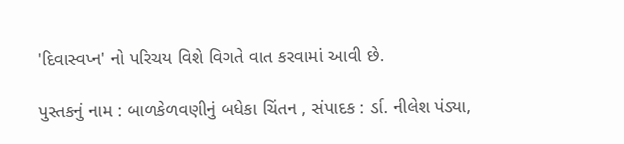'દિવાસ્વપ્ન' નો પરિચય વિશે વિગતે વાત કરવામાં આવી છે.

પુસ્તકનું નામ : બાળકેળવણીનું બધેકા ચિંતન , સંપાદક : ર્ડા. નીલેશ પંડ્યા,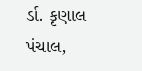ર્ડા. કૃણાલ પંચાલ,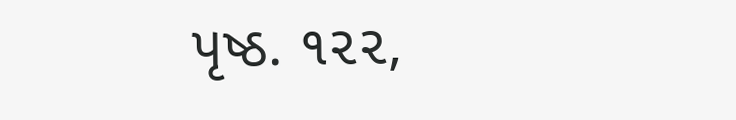પૃષ્ઠ. ૧૨૨,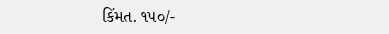કિંમત. ૧૫૦/-